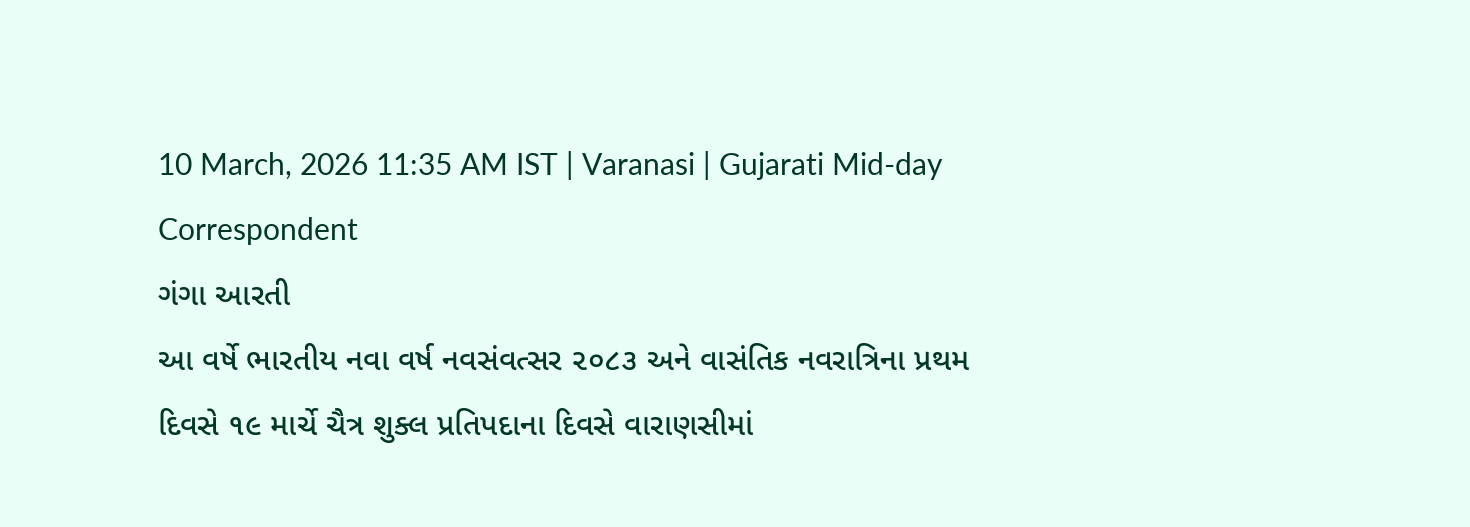10 March, 2026 11:35 AM IST | Varanasi | Gujarati Mid-day Correspondent
ગંગા આરતી
આ વર્ષે ભારતીય નવા વર્ષ નવસંવત્સર ૨૦૮૩ અને વાસંતિક નવરાત્રિના પ્રથમ દિવસે ૧૯ માર્ચે ચૈત્ર શુક્લ પ્રતિપદાના દિવસે વારાણસીમાં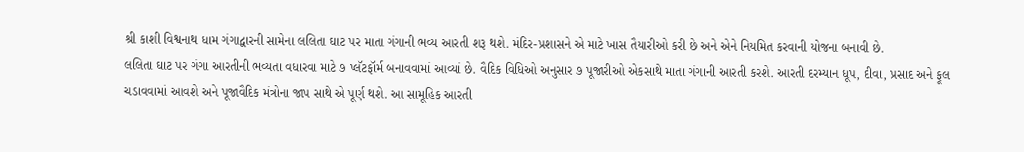શ્રી કાશી વિશ્વનાથ ધામ ગંગાદ્વારની સામેના લલિતા ઘાટ પર માતા ગંગાની ભવ્ય આરતી શરૂ થશે. મંદિર-પ્રશાસને એ માટે ખાસ તૈયારીઓ કરી છે અને એને નિયમિત કરવાની યોજના બનાવી છે.
લલિતા ઘાટ પર ગંગા આરતીની ભવ્યતા વધારવા માટે ૭ પ્લૅટફૉર્મ બનાવવામાં આવ્યાં છે. વૈદિક વિધિઓ અનુસાર ૭ પૂજારીઓ એકસાથે માતા ગંગાની આરતી કરશે. આરતી દરમ્યાન ધૂપ, દીવા, પ્રસાદ અને ફૂલ ચડાવવામાં આવશે અને પૂજાવૈદિક મંત્રોના જાપ સાથે એ પૂર્ણ થશે. આ સામૂહિક આરતી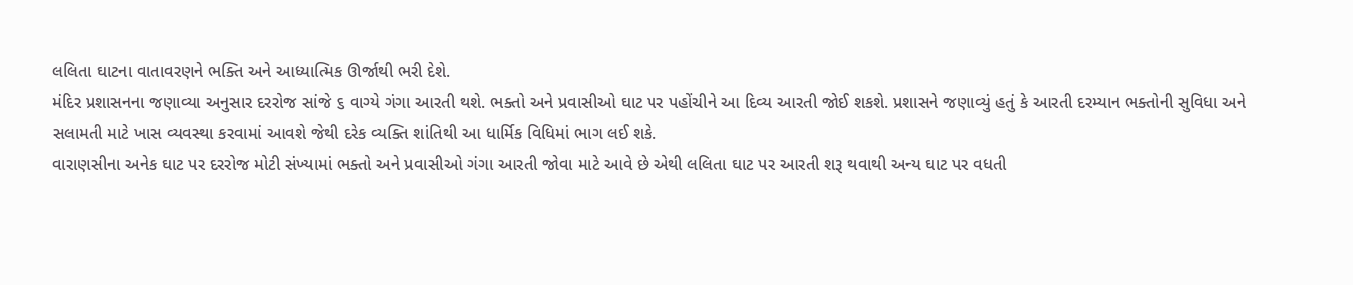લલિતા ઘાટના વાતાવરણને ભક્તિ અને આધ્યાત્મિક ઊર્જાથી ભરી દેશે.
મંદિર પ્રશાસનના જણાવ્યા અનુસાર દરરોજ સાંજે ૬ વાગ્યે ગંગા આરતી થશે. ભક્તો અને પ્રવાસીઓ ઘાટ પર પહોંચીને આ દિવ્ય આરતી જોઈ શકશે. પ્રશાસને જણાવ્યું હતું કે આરતી દરમ્યાન ભક્તોની સુવિધા અને સલામતી માટે ખાસ વ્યવસ્થા કરવામાં આવશે જેથી દરેક વ્યક્તિ શાંતિથી આ ધાર્મિક વિધિમાં ભાગ લઈ શકે.
વારાણસીના અનેક ઘાટ પર દરરોજ મોટી સંખ્યામાં ભક્તો અને પ્રવાસીઓ ગંગા આરતી જોવા માટે આવે છે એથી લલિતા ઘાટ પર આરતી શરૂ થવાથી અન્ય ઘાટ પર વધતી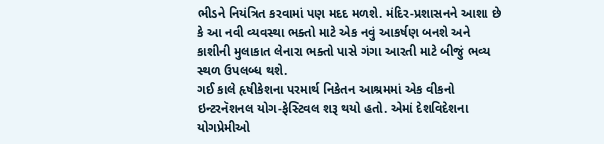ભીડને નિયંત્રિત કરવામાં પણ મદદ મળશે. મંદિર-પ્રશાસનને આશા છે કે આ નવી વ્યવસ્થા ભક્તો માટે એક નવું આકર્ષણ બનશે અને કાશીની મુલાકાત લેનારા ભક્તો પાસે ગંગા આરતી માટે બીજું ભવ્ય સ્થળ ઉપલબ્ધ થશે.
ગઈ કાલે હૃષીકેશના પરમાર્થ નિકેતન આશ્રમમાં એક વીકનો ઇન્ટરનૅશનલ યોગ-ફેસ્ટિવલ શરૂ થયો હતો. એમાં દેશવિદેશના યોગપ્રેમીઓ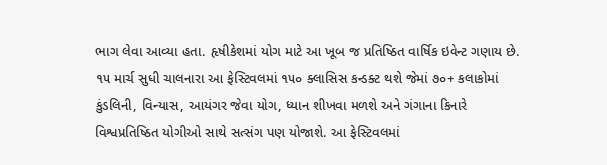ભાગ લેવા આવ્યા હતા. હૃષીકેશમાં યોગ માટે આ ખૂબ જ પ્રતિષ્ઠિત વાર્ષિક ઇવેન્ટ ગણાય છે. ૧૫ માર્ચ સુધી ચાલનારા આ ફેસ્ટિવલમાં ૧૫૦ ક્લાસિસ કન્ડક્ટ થશે જેમાં ૭૦+ કલાકોમાં કુંડલિની, વિન્યાસ, આયંગર જેવા યોગ, ધ્યાન શીખવા મળશે અને ગંગાના કિનારે વિશ્વપ્રતિષ્ઠિત યોગીઓ સાથે સત્સંગ પણ યોજાશે. આ ફેસ્ટિવલમાં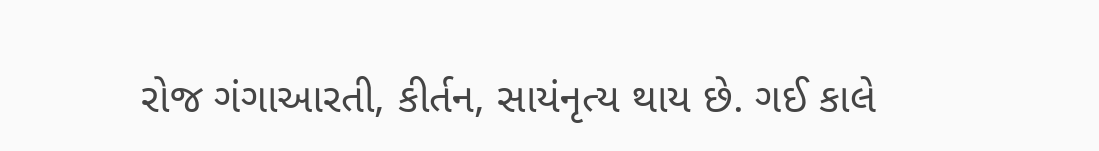રોજ ગંગાઆરતી, કીર્તન, સાયંનૃત્ય થાય છે. ગઈ કાલે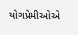યોગપ્રેમીઓએ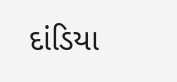દાંડિયા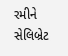રમીને સેલિબ્રેટ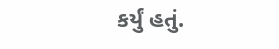કર્યું હતું.